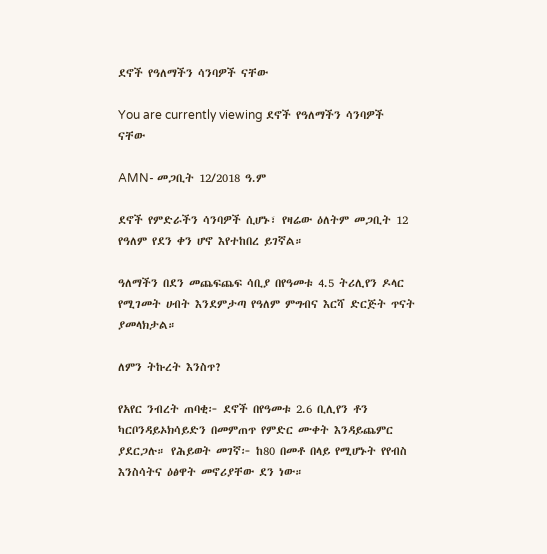ደኖች የዓለማችን ሳንባዎች ናቸው

You are currently viewing ደኖች የዓለማችን ሳንባዎች ናቸው

AMN- መጋቢት 12/2018 ዓ.ም

ደኖች የምድራችን ሳንባዎች ሲሆኑ፣ የዛሬው ዕለትም መጋቢት 12 የዓለም የደን ቀን ሆኖ እየተከበረ ይገኛል።

ዓለማችን በደን መጨፍጨፍ ሳቢያ በየዓመቱ 4.5 ትሪሊየን ዶላር የሚገመት ሀብት እንደምታጣ የዓለም ምግብና እርሻ ድርጅት ጥናት ያመላክታል።

ለምን ትኩረት እንስጥ?

የአየር ንብረት ጠባቂ፦ ደኖች በየዓመቱ 2.6 ቢሊየን ቶን ካርቦንዳይኦክሳይድን በመምጠጥ የምድር ሙቀት እንዳይጨምር ያደርጋሉ። የሕይወት መገኛ፦ ከ80 በመቶ በላይ የሚሆኑት የየብስ እንስሳትና ዕፅዋት መኖሪያቸው ደን ነው።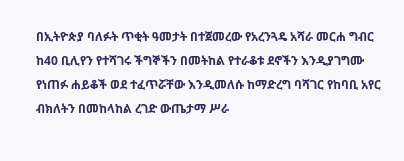በኢትዮጵያ ባለፉት ጥቂት ዓመታት በተጀመረው የአረንጓዴ አሻራ መርሐ ግብር ከ40 ቢሊየን የተሻገሩ ችግኞችን በመትከል የተራቆቱ ደኖችን እንዲያገግሙ የነጠፉ ሐይቆች ወደ ተፈጥሯቸው እንዲመለሱ ከማድረግ ባሻገር የከባቢ አየር ብክለትን በመከላከል ረገድ ውጤታማ ሥራ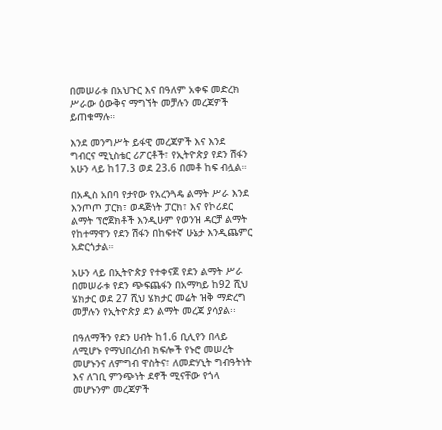በመሠራቱ በአህጉር እና በዓለም አቀፍ መድረክ ሥራው ዕውቅና ማግኘት መቻሉን መረጃዎች ይጠቁማሉ።

እንደ መንግሥት ይፋዊ መረጃዎች እና እንደ ግብርና ሚኒስቴር ሪፖርቶች፣ የኢትዮጵያ የደን ሽፋን አሁን ላይ ከ17.3 ወደ 23.6 በመቶ ከፍ ብሏል።

በአዲስ አበባ የታየው የአረንጓዴ ልማት ሥራ እንደ እንጦጦ ፓርክ፣ ወዳጅነት ፓርክ፣ እና የኮሪደር ልማት ፕሮጀክቶች እንዲሁም የወንዝ ዳርቻ ልማት የከተማዋን የደን ሽፋን በከፍተኛ ሁኔታ እንዲጨምር አድርጎታል።

አሁን ላይ በኢትዮጵያ የተቀናጀ የደን ልማት ሥራ በመሠራቱ የደን ጭፍጨፋን በአማካይ ከ92 ሺህ ሄክታር ወደ 27 ሺህ ሄክታር መሬት ዝቅ ማድረግ መቻሉን የኢትዮጵያ ደን ልማት መረጃ ያሳያል፡፡

በዓለማችን የደን ሀብት ከ1.6 ቢሊየን በላይ ለሚሆኑ የማህበረሰብ ክፍሎች የኑሮ መሠረት መሆኑንና ለምግብ ዋስትና፣ ለመድሃኒት ግብዓትነት እና ለገቢ ምንጭነት ደኖች ሚናቸው የጎላ መሆኑንም መረጃዎች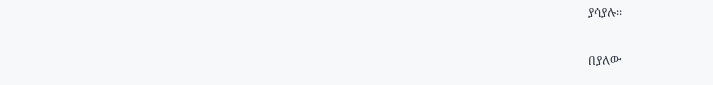ያሳያሉ፡፡

በያለው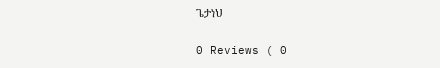ጌታነህ

0 Reviews ( 0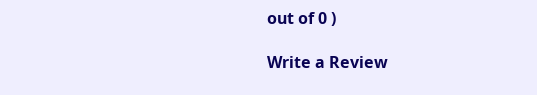out of 0 )

Write a Review